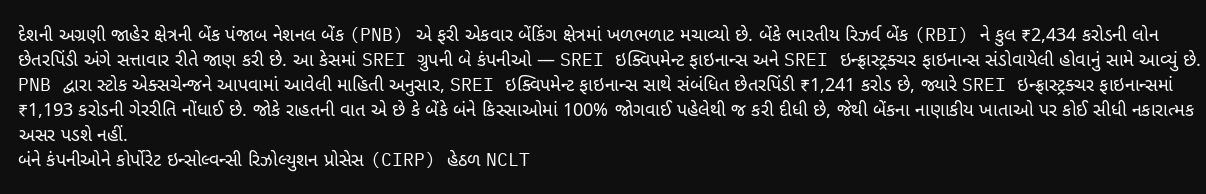દેશની અગ્રણી જાહેર ક્ષેત્રની બેંક પંજાબ નેશનલ બેંક (PNB) એ ફરી એકવાર બેંકિંગ ક્ષેત્રમાં ખળભળાટ મચાવ્યો છે. બેંકે ભારતીય રિઝર્વ બેંક (RBI) ને કુલ ₹2,434 કરોડની લોન છેતરપિંડી અંગે સત્તાવાર રીતે જાણ કરી છે. આ કેસમાં SREI ગ્રુપની બે કંપનીઓ — SREI ઇક્વિપમેન્ટ ફાઇનાન્સ અને SREI ઇન્ફ્રાસ્ટ્રક્ચર ફાઇનાન્સ સંડોવાયેલી હોવાનું સામે આવ્યું છે.
PNB દ્વારા સ્ટોક એક્સચેન્જને આપવામાં આવેલી માહિતી અનુસાર, SREI ઇક્વિપમેન્ટ ફાઇનાન્સ સાથે સંબંધિત છેતરપિંડી ₹1,241 કરોડ છે, જ્યારે SREI ઇન્ફ્રાસ્ટ્રક્ચર ફાઇનાન્સમાં ₹1,193 કરોડની ગેરરીતિ નોંધાઈ છે. જોકે રાહતની વાત એ છે કે બેંકે બંને કિસ્સાઓમાં 100% જોગવાઈ પહેલેથી જ કરી દીધી છે, જેથી બેંકના નાણાકીય ખાતાઓ પર કોઈ સીધી નકારાત્મક અસર પડશે નહીં.
બંને કંપનીઓને કોર્પોરેટ ઇન્સોલ્વન્સી રિઝોલ્યુશન પ્રોસેસ (CIRP) હેઠળ NCLT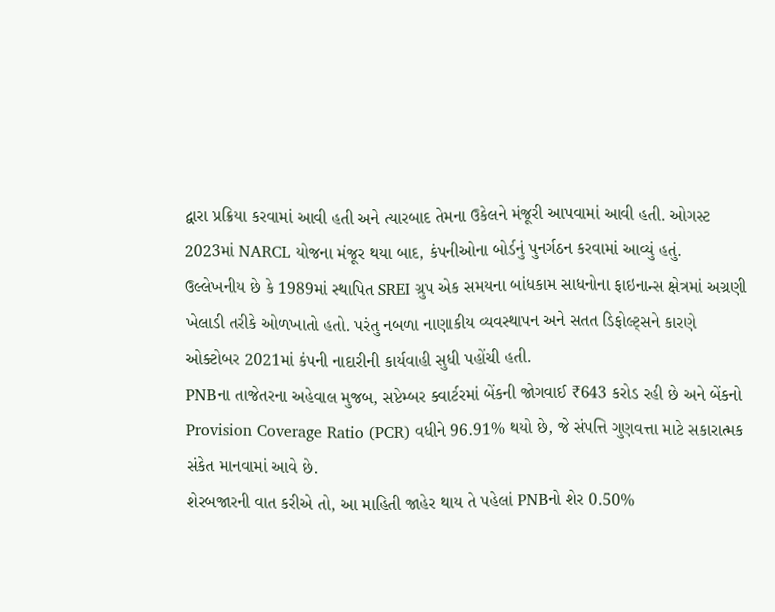દ્વારા પ્રક્રિયા કરવામાં આવી હતી અને ત્યારબાદ તેમના ઉકેલને મંજૂરી આપવામાં આવી હતી. ઓગસ્ટ 2023માં NARCL યોજના મંજૂર થયા બાદ, કંપનીઓના બોર્ડનું પુનર્ગઠન કરવામાં આવ્યું હતું.
ઉલ્લેખનીય છે કે 1989માં સ્થાપિત SREI ગ્રુપ એક સમયના બાંધકામ સાધનોના ફાઇનાન્સ ક્ષેત્રમાં અગ્રણી ખેલાડી તરીકે ઓળખાતો હતો. પરંતુ નબળા નાણાકીય વ્યવસ્થાપન અને સતત ડિફોલ્ટ્સને કારણે ઓક્ટોબર 2021માં કંપની નાદારીની કાર્યવાહી સુધી પહોંચી હતી.
PNBના તાજેતરના અહેવાલ મુજબ, સપ્ટેમ્બર ક્વાર્ટરમાં બેંકની જોગવાઈ ₹643 કરોડ રહી છે અને બેંકનો Provision Coverage Ratio (PCR) વધીને 96.91% થયો છે, જે સંપત્તિ ગુણવત્તા માટે સકારાત્મક સંકેત માનવામાં આવે છે.
શેરબજારની વાત કરીએ તો, આ માહિતી જાહેર થાય તે પહેલાં PNBનો શેર 0.50%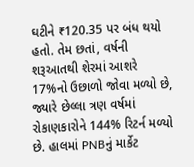ઘટીને ₹120.35 પર બંધ થયો હતો. તેમ છતાં, વર્ષની શરૂઆતથી શેરમાં આશરે 17%નો ઉછાળો જોવા મળ્યો છે, જ્યારે છેલ્લા ત્રણ વર્ષમાં રોકાણકારોને 144% રિટર્ન મળ્યો છે. હાલમાં PNBનું માર્કેટ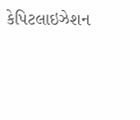કેપિટલાઇઝેશન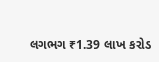લગભગ ₹1.39 લાખ કરોડ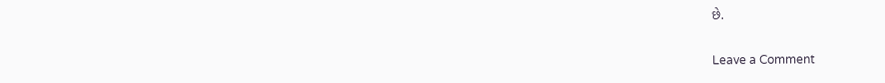છે.


Leave a Comment